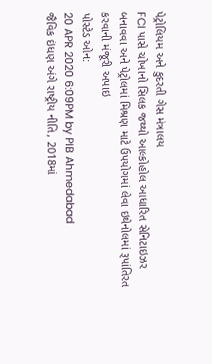પેટ્રોલિયમ અને કુદરતી ગેસ મંત્રાલય
FCI પાસે ચોખાનો સિલક જથ્થો આલ્કોહોલ આધારિત સેનિટાઇઝર બનાવવા અને પેટ્રોલમાં મિશ્રણ માટે ઉપયોગમાં લેવા ઇથેનોલમાં રૂપાંતિરત કરવાની મંજૂરી અપાઇ
પોસ્ટેડ ઓન:
20 APR 2020 6:09PM by PIB Ahmedabad
જૈવિક ઇંધણ અંગે રાષ્ટ્રીય નીતિ, 2018માં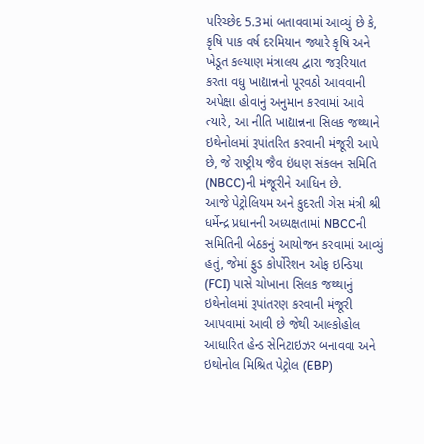પરિચ્છેદ 5.3માં બતાવવામાં આવ્યું છે કે, કૃષિ પાક વર્ષ દરમિયાન જ્યારે કૃષિ અને ખેડૂત કલ્યાણ મંત્રાલય દ્વારા જરૂરિયાત કરતા વધુ ખાદ્યાન્નનો પૂરવઠો આવવાની અપેક્ષા હોવાનું અનુમાન કરવામાં આવે ત્યારે, આ નીતિ ખાદ્યાન્નના સિલક જથ્થાને ઇથેનોલમાં રૂપાંતરિત કરવાની મંજૂરી આપે છે, જે રાષ્ટ્રીય જૈવ ઇંધણ સંકલન સમિતિ (NBCC)ની મંજૂરીને આધિન છે.
આજે પેટ્રોલિયમ અને કુદરતી ગેસ મંત્રી શ્રી ધર્મેન્દ્ર પ્રધાનની અધ્યક્ષતામાં NBCCની સમિતિની બેઠકનું આયોજન કરવામાં આવ્યું હતું, જેમાં ફુડ કોર્પોરેશન ઓફ ઇન્ડિયા (FCI) પાસે ચોખાના સિલક જથ્થાનું ઇથેનોલમાં રૂપાંતરણ કરવાની મંજૂરી આપવામાં આવી છે જેથી આલ્કોહોલ આધારિત હેન્ડ સેનિટાઇઝર બનાવવા અને ઇથોનોલ મિશ્રિત પેટ્રોલ (EBP)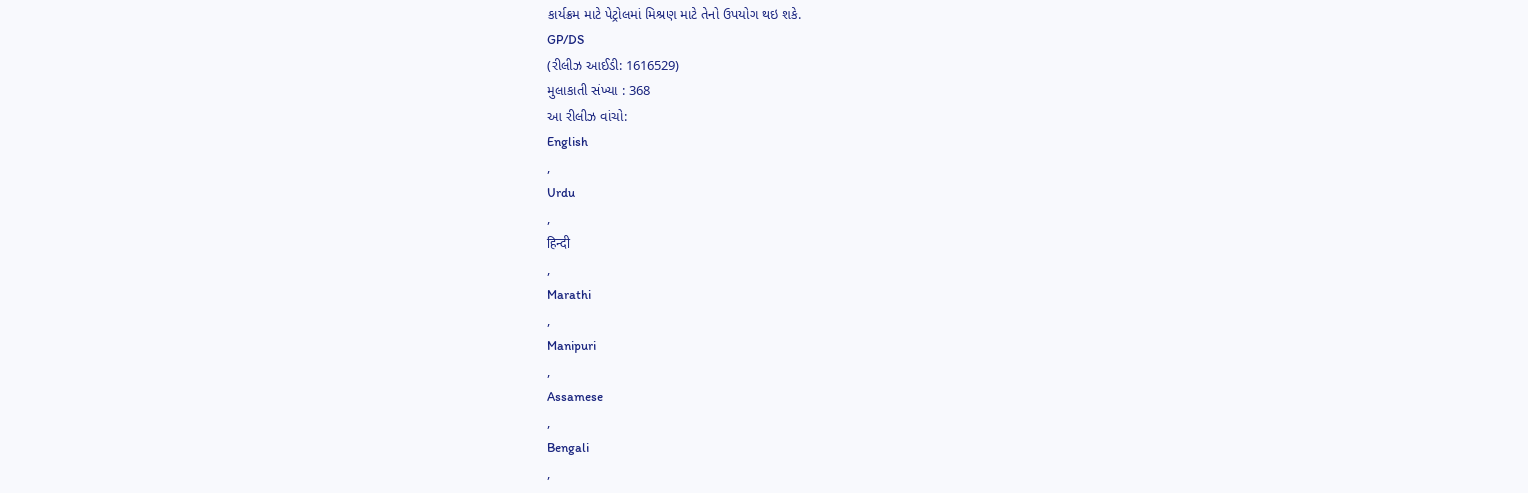કાર્યક્રમ માટે પેટ્રોલમાં મિશ્રણ માટે તેનો ઉપયોગ થઇ શકે.
GP/DS
(રીલીઝ આઈડી: 1616529)
મુલાકાતી સંખ્યા : 368
આ રીલીઝ વાંચો:
English
,
Urdu
,
हिन्दी
,
Marathi
,
Manipuri
,
Assamese
,
Bengali
,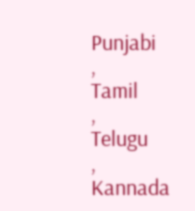Punjabi
,
Tamil
,
Telugu
,
Kannada